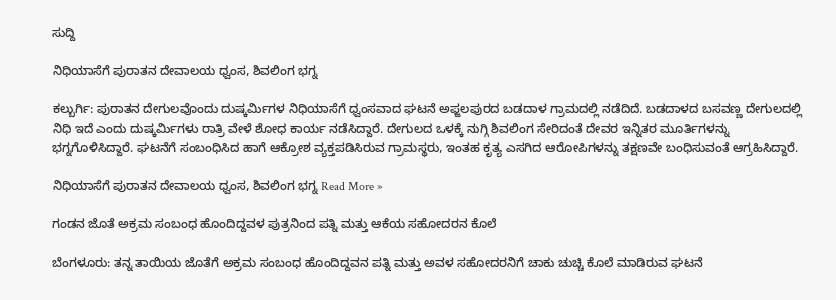ಸುದ್ದಿ

ನಿಧಿಯಾಸೆಗೆ ಪುರಾತನ ದೇವಾಲಯ ಧ್ವಂಸ, ಶಿವಲಿಂಗ ಭಗ್ನ

ಕಲ್ಬುರ್ಗಿ: ಪುರಾತನ ದೇಗುಲವೊಂದು ದುಷ್ಕರ್ಮಿಗಳ ನಿಧಿಯಾಸೆಗೆ ಧ್ವಂಸವಾದ ಘಟನೆ ಅಫ್ಜಲಪುರದ ಬಡದಾಳ ಗ್ರಾಮದಲ್ಲಿ ನಡೆದಿದೆ. ಬಡದಾಳದ ಬಸವಣ್ಣ ದೇಗುಲದಲ್ಲಿ ನಿಧಿ ಇದೆ ಎಂದು ದುಷ್ಕರ್ಮಿಗಳು ರಾತ್ರಿ ವೇಳೆ ಶೋಧ ಕಾರ್ಯ ನಡೆಸಿದ್ದಾರೆ. ದೇಗುಲದ ಒಳಕ್ಕೆ ನುಗ್ಗಿ ಶಿವಲಿಂಗ ಸೇರಿದಂತೆ ದೇವರ ಇನ್ನಿತರ ಮೂರ್ತಿಗಳನ್ನು ಭಗ್ನಗೊಳಿಸಿದ್ದಾರೆ. ಘಟನೆಗೆ ಸಂಬಂಧಿಸಿದ ಹಾಗೆ ಆಕ್ರೋಶ ವ್ಯಕ್ತಪಡಿಸಿರುವ ಗ್ರಾಮಸ್ಥರು, ಇಂತಹ ಕೃತ್ಯ ಎಸಗಿದ ಆರೋಪಿಗಳನ್ನು ತಕ್ಷಣವೇ ಬಂಧಿಸುವಂತೆ ಆಗ್ರಹಿಸಿದ್ದಾರೆ.

ನಿಧಿಯಾಸೆಗೆ ಪುರಾತನ ದೇವಾಲಯ ಧ್ವಂಸ, ಶಿವಲಿಂಗ ಭಗ್ನ Read More »

ಗಂಡನ ಜೊತೆ ಅಕ್ರಮ ಸಂಬಂಧ ಹೊಂದಿದ್ದವಳ ಪುತ್ರನಿಂದ ಪತ್ನಿ ಮತ್ತು ಆಕೆಯ ಸಹೋದರನ ಕೊಲೆ

ಬೆಂಗಳೂರು: ತನ್ನ ತಾಯಿಯ ಜೊತೆಗೆ ಅಕ್ರಮ ಸಂಬಂಧ ಹೊಂದಿದ್ದವನ ಪತ್ನಿ ಮತ್ತು ಅವಳ ಸಹೋದರನಿಗೆ ಚಾಕು ಚುಚ್ಚಿ ಕೊಲೆ ಮಾಡಿರುವ ಘಟನೆ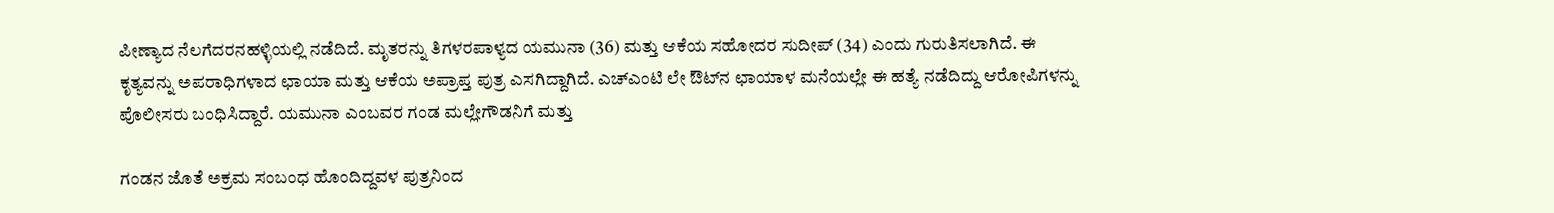ಪೀಣ್ಯಾ‌ದ ನೆಲಗೆದರನಹಳ್ಳಿಯಲ್ಲಿ ನಡೆದಿದೆ. ಮೃತರನ್ನು ತಿಗಳರಪಾಳ್ಯದ ಯಮುನಾ (36) ಮತ್ತು ಆಕೆಯ ಸಹೋದರ ಸುದೀಪ್ (34) ಎಂದು ಗುರುತಿಸಲಾಗಿದೆ. ಈ ಕೃತ್ಯವನ್ನು ಅಪರಾಧಿಗಳಾದ ಛಾಯಾ ಮತ್ತು ಆಕೆಯ ಅಪ್ರಾಪ್ತ ಪುತ್ರ ಎಸಗಿದ್ದಾಗಿದೆ. ಎಚ್‌ಎಂ‌ಟಿ ‌ಲೇ ಔಟ್‌ನ ಛಾಯಾಳ ಮನೆಯಲ್ಲೇ ಈ ಹತ್ಯೆ ನಡೆದಿದ್ದು ಆರೋಪಿಗಳನ್ನು ಪೊಲೀಸರು ಬಂಧಿಸಿದ್ದಾರೆ. ಯಮುನಾ ಎಂಬವರ ಗಂಡ ಮಲ್ಲೇಗೌಡನಿಗೆ ಮತ್ತು

ಗಂಡನ ಜೊತೆ ಅಕ್ರಮ ಸಂಬಂಧ ಹೊಂದಿದ್ದವಳ ಪುತ್ರನಿಂದ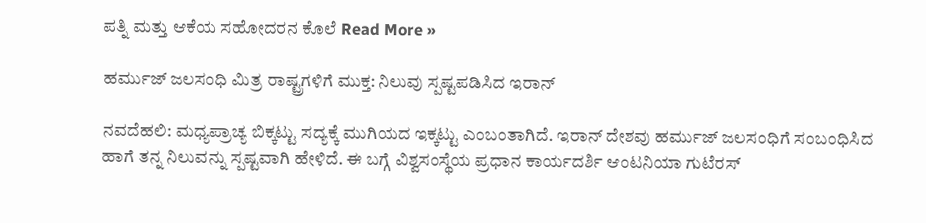ಪತ್ನಿ ಮತ್ತು ಆಕೆಯ ಸಹೋದರನ ಕೊಲೆ Read More »

ಹರ್ಮುಜ್ ಜಲಸಂಧಿ ಮಿತ್ರ ರಾಷ್ಟ್ರಗಳಿಗೆ ಮುಕ್ತ: ನಿಲುವು ಸ್ಪಷ್ಟಪಡಿಸಿದ ಇರಾನ್

ನವದೆಹಲಿ: ಮಧ್ಯಪ್ರಾಚ್ಯ ಬಿಕ್ಕಟ್ಟು ಸದ್ಯಕ್ಕೆ ಮುಗಿಯದ ಇಕ್ಕಟ್ಟು ಎಂಬಂತಾಗಿದೆ. ಇರಾನ್ ದೇಶವು ಹರ್ಮುಜ್ ಜಲಸಂಧಿಗೆ ‌ಸಂಬಂಧಿಸಿದ ಹಾಗೆ ತನ್ನ ನಿಲುವನ್ನು ಸ್ಪಷ್ಟವಾಗಿ ಹೇಳಿದೆ. ಈ ಬಗ್ಗೆ ವಿಶ್ವಸಂಸ್ಥೆಯ ಪ್ರಧಾನ ಕಾರ್ಯದರ್ಶಿ ಆಂಟನಿಯಾ ಗುಟೆರಸ್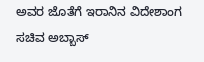ಅವರ ಜೊತೆಗೆ ಇರಾನಿನ ವಿದೇಶಾಂಗ ಸಚಿವ ಅಬ್ಬಾಸ್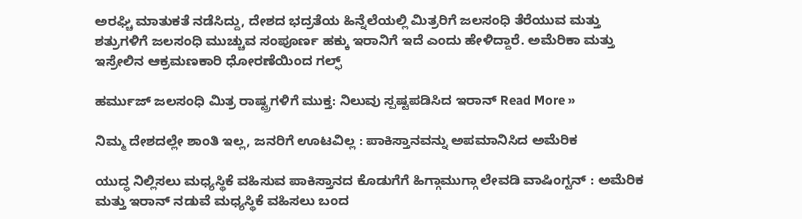ಅರಘ್ಚಿ ಮಾತುಕತೆ ನಡೆಸಿದ್ದು, ದೇಶದ ಭದ್ರತೆಯ ಹಿನ್ನೆಲೆಯಲ್ಲಿ ಮಿತ್ರರಿಗೆ ಜಲಸಂಧಿ ತೆರೆಯುವ ಮತ್ತು ಶತ್ರುಗಳಿಗೆ ಜಲಸಂಧಿ ಮುಚ್ಚುವ ಸಂಪೂರ್ಣ ಹಕ್ಕು ಇರಾನಿಗೆ ಇದೆ ಎಂದು ಹೇಳಿದ್ದಾರೆ. ಅಮೆರಿಕಾ ಮತ್ತು ಇಸ್ರೇಲಿನ ಆಕ್ರಮಣಕಾರಿ ಧೋರಣೆಯಿಂದ ಗಲ್ಫ್

ಹರ್ಮುಜ್ ಜಲಸಂಧಿ ಮಿತ್ರ ರಾಷ್ಟ್ರಗಳಿಗೆ ಮುಕ್ತ: ನಿಲುವು ಸ್ಪಷ್ಟಪಡಿಸಿದ ಇರಾನ್ Read More »

ನಿಮ್ಮ ದೇಶದಲ್ಲೇ ಶಾಂತಿ ಇಲ್ಲ, ಜನರಿಗೆ ಊಟವಿಲ್ಲ : ಪಾಕಿಸ್ತಾನವನ್ನು ಅಪಮಾನಿಸಿದ ಅಮೆರಿಕ

ಯುದ್ಧ ನಿಲ್ಲಿಸಲು ಮಧ್ಯಸ್ಥಿಕೆ ವಹಿಸುವ ಪಾಕಿಸ್ತಾನದ ಕೊಡುಗೆಗೆ ಹಿಗ್ಗಾಮುಗ್ಗಾ ಲೇವಡಿ ವಾಷಿಂಗ್ಟನ್‌ : ಅಮೆರಿಕ ಮತ್ತು ಇರಾನ್‌ ನಡುವೆ ಮಧ್ಯಸ್ಥಿಕೆ ವಹಿಸಲು ಬಂದ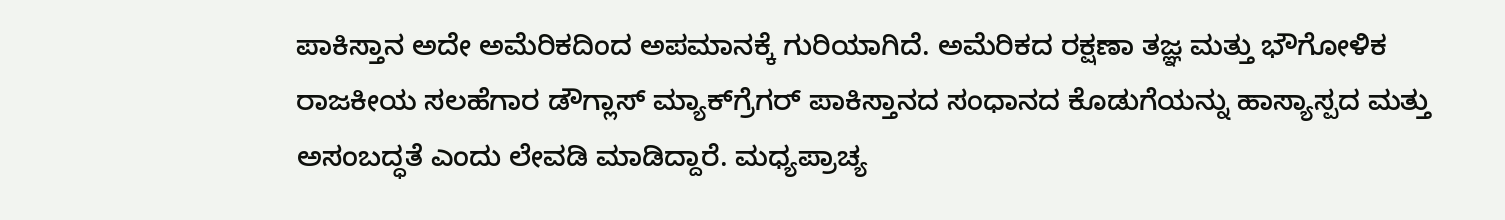ಪಾಕಿಸ್ತಾನ ಅದೇ ಅಮೆರಿಕದಿಂದ ಅಪಮಾನಕ್ಕೆ ಗುರಿಯಾಗಿದೆ. ಅಮೆರಿಕದ ರಕ್ಷಣಾ ತಜ್ಞ ಮತ್ತು ಭೌಗೋಳಿಕ ರಾಜಕೀಯ ಸಲಹೆಗಾರ ಡೌಗ್ಲಾಸ್‌ ಮ್ಯಾಕ್‌ಗ್ರೆಗರ್‌ ಪಾಕಿಸ್ತಾನದ ಸಂಧಾನದ ಕೊಡುಗೆಯನ್ನು ಹಾಸ್ಯಾಸ್ಪದ ಮತ್ತು ಅಸಂಬದ್ಧತೆ ಎಂದು ಲೇವಡಿ ಮಾಡಿದ್ದಾರೆ. ಮಧ್ಯಪ್ರಾಚ್ಯ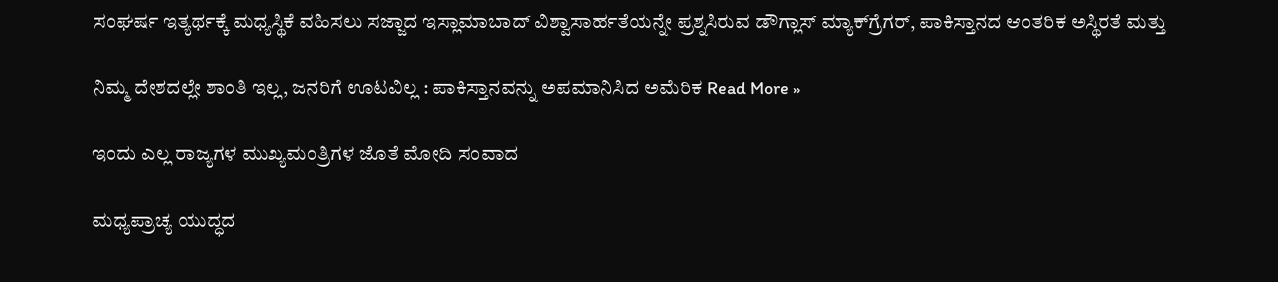ಸಂಘರ್ಷ ಇತ್ಯರ್ಥಕ್ಕೆ ಮಧ್ಯಸ್ಥಿಕೆ ವಹಿಸಲು ಸಜ್ಜಾದ ಇಸ್ಲಾಮಾಬಾದ್‌ ವಿಶ್ವಾಸಾರ್ಹತೆಯನ್ನೇ ಪ್ರಶ್ನಸಿರುವ ಡೌಗ್ಲಾಸ್ ಮ್ಯಾಕ್‌ಗ್ರೆಗರ್, ಪಾಕಿಸ್ತಾನದ ಆಂತರಿಕ ಅಸ್ಥಿರತೆ ಮತ್ತು

ನಿಮ್ಮ ದೇಶದಲ್ಲೇ ಶಾಂತಿ ಇಲ್ಲ, ಜನರಿಗೆ ಊಟವಿಲ್ಲ : ಪಾಕಿಸ್ತಾನವನ್ನು ಅಪಮಾನಿಸಿದ ಅಮೆರಿಕ Read More »

ಇಂದು ಎಲ್ಲ ರಾಜ್ಯಗಳ ಮುಖ್ಯಮಂತ್ರಿಗಳ ಜೊತೆ ಮೋದಿ ಸಂವಾದ

ಮಧ್ಯಪ್ರಾಚ್ಯ ಯುದ್ಧದ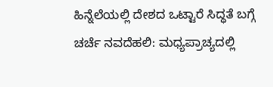ಹಿನ್ನೆಲೆಯಲ್ಲಿ ದೇಶದ ಒಟ್ಟಾರೆ ಸಿದ್ಧತೆ ಬಗ್ಗೆ ಚರ್ಚೆ ನವದೆಹಲಿ: ಮಧ್ಯಪ್ರಾಚ್ಯದಲ್ಲಿ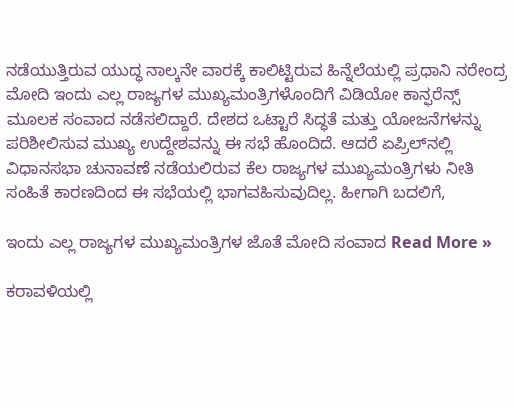ನಡೆಯುತ್ತಿರುವ ಯುದ್ಧ ನಾಲ್ಕನೇ ವಾರಕ್ಕೆ ಕಾಲಿಟ್ಟಿರುವ ಹಿನ್ನೆಲೆಯಲ್ಲಿ ಪ್ರಧಾನಿ ನರೇಂದ್ರ ಮೋದಿ ಇಂದು ಎಲ್ಲ ರಾಜ್ಯಗಳ ಮುಖ್ಯಮಂತ್ರಿಗಳೊಂದಿಗೆ ವಿಡಿಯೋ ಕಾನ್ಫರೆನ್ಸ್ ಮೂಲಕ ಸಂವಾದ ನಡೆಸಲಿದ್ದಾರೆ. ದೇಶದ ಒಟ್ಟಾರೆ ಸಿದ್ಧತೆ ಮತ್ತು ಯೋಜನೆಗಳನ್ನು ಪರಿಶೀಲಿಸುವ ಮುಖ್ಯ ಉದ್ದೇಶವನ್ನು ಈ ಸಭೆ ಹೊಂದಿದೆ. ಆದರೆ ಏಪ್ರಿಲ್‌ನಲ್ಲಿ ವಿಧಾನಸಭಾ ಚುನಾವಣೆ ನಡೆಯಲಿರುವ ಕೆಲ ರಾಜ್ಯಗಳ ಮುಖ್ಯಮಂತ್ರಿಗಳು ನೀತಿ ಸಂಹಿತೆ ಕಾರಣದಿಂದ ಈ ಸಭೆಯಲ್ಲಿ ಭಾಗವಹಿಸುವುದಿಲ್ಲ. ಹೀಗಾಗಿ ಬದಲಿಗೆ,

ಇಂದು ಎಲ್ಲ ರಾಜ್ಯಗಳ ಮುಖ್ಯಮಂತ್ರಿಗಳ ಜೊತೆ ಮೋದಿ ಸಂವಾದ Read More »

ಕರಾವಳಿಯಲ್ಲಿ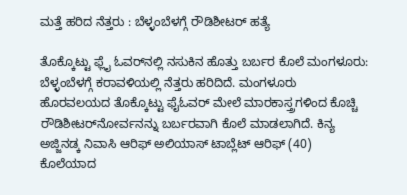ಮತ್ತೆ ಹರಿದ ನೆತ್ತರು : ಬೆಳ್ಳಂಬೆಳಗ್ಗೆ ರೌಡಿಶೀಟರ್‌ ಹತ್ಯೆ

ತೊಕ್ಕೊಟ್ಟು ಫ್ಲೈ ಓವರ್‌ನಲ್ಲಿ ನಸುಕಿನ ಹೊತ್ತು ಬರ್ಬರ ಕೊಲೆ ಮಂಗಳೂರು: ಬೆಳ್ಳಂಬೆಳಗ್ಗೆ ಕರಾವಳಿಯಲ್ಲಿ ನೆತ್ತರು ಹರಿದಿದೆ. ಮಂಗಳೂರು ಹೊರವಲಯದ ತೊಕ್ಕೊಟ್ಟು ಫೈಓವರ್ ಮೇಲೆ ಮಾರಕಾಸ್ತ್ರಗಳಿಂದ ಕೊಚ್ಚಿ ರೌಡಿಶೀಟರ್‌ನೋರ್ವನನ್ನು ಬರ್ಬರವಾಗಿ ಕೊಲೆ ಮಾಡಲಾಗಿದೆ. ಕಿನ್ಯ ಅಜ್ಜಿನಡ್ಕ ನಿವಾಸಿ ಆರಿಫ್ ಅಲಿಯಾಸ್‌ ಟಾಬ್ಲೆಟ್ ಆರಿಫ್ (40) ಕೊಲೆಯಾದ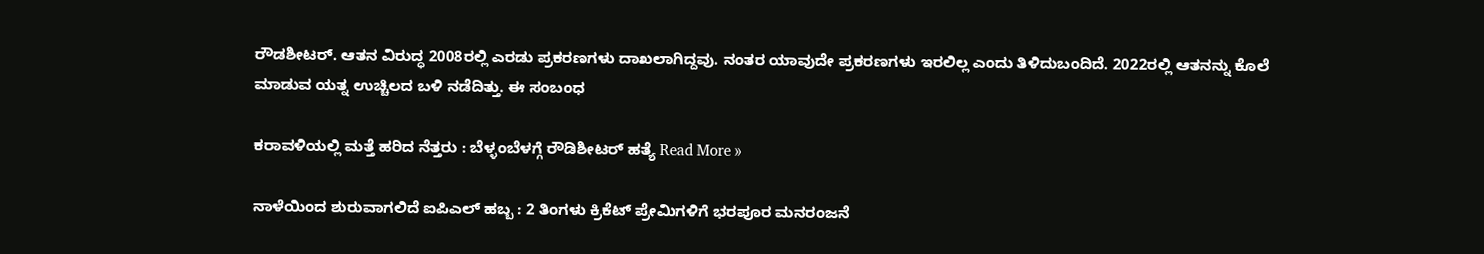ರೌಡಶೀಟರ್. ಆತನ ವಿರುದ್ಧ 2008ರಲ್ಲಿ ಎರಡು ಪ್ರಕರಣಗಳು ದಾಖಲಾಗಿದ್ದವು. ನಂತರ ಯಾವುದೇ ಪ್ರಕರಣಗಳು ಇರಲಿಲ್ಲ ಎಂದು ತಿಳಿದುಬಂದಿದೆ. 2022ರಲ್ಲಿ ಆತನನ್ನು ಕೊಲೆ ಮಾಡುವ ಯತ್ನ ಉಚ್ಚಿಲದ ಬಳಿ ನಡೆದಿತ್ತು. ಈ ಸಂಬಂಧ

ಕರಾವಳಿಯಲ್ಲಿ ಮತ್ತೆ ಹರಿದ ನೆತ್ತರು : ಬೆಳ್ಳಂಬೆಳಗ್ಗೆ ರೌಡಿಶೀಟರ್‌ ಹತ್ಯೆ Read More »

ನಾಳೆಯಿಂದ ಶುರುವಾಗಲಿದೆ ಐಪಿಎಲ್‌ ಹಬ್ಬ : 2 ತಿಂಗಳು ಕ್ರಿಕೆಟ್‌ ಪ್ರೇಮಿಗಳಿಗೆ ಭರಪೂರ ಮನರಂಜನೆ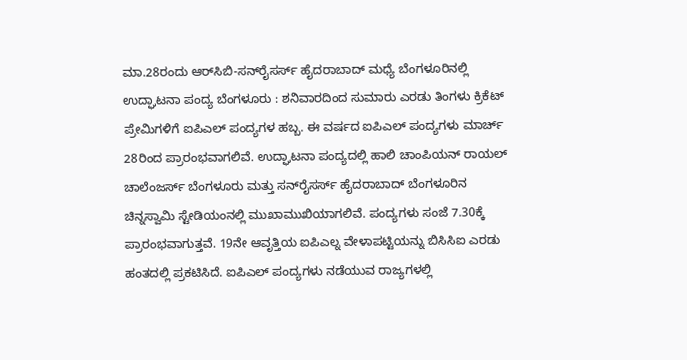ಮಾ.28ರಂದು ಆರ್‌ಸಿಬಿ-ಸನ್‌ರೈಸರ್ಸ್‌ ಹೈದರಾಬಾದ್ ಮಧ್ಯೆ ಬೆಂಗಳೂರಿನಲ್ಲಿ ಉದ್ಘಾಟನಾ ಪಂದ್ಯ ಬೆಂಗಳೂರು : ಶನಿವಾರದಿಂದ ಸುಮಾರು ಎರಡು ತಿಂಗಳು ಕ್ರಿಕೆಟ್‌ ಪ್ರೇಮಿಗಳಿಗೆ ಐಪಿಎಲ್‌ ಪಂದ್ಯಗಳ ಹಬ್ಬ. ಈ ವರ್ಷದ ಐಪಿಎಲ್ ಪಂದ್ಯಗಳು ಮಾರ್ಚ್ 28ರಿಂದ ಪ್ರಾರಂಭವಾಗಲಿವೆ. ಉದ್ಘಾಟನಾ ಪಂದ್ಯದಲ್ಲಿ ಹಾಲಿ ಚಾಂಪಿಯನ್ ರಾಯಲ್ ಚಾಲೆಂಜರ್ಸ್ ಬೆಂಗಳೂರು ಮತ್ತು ಸನ್‌ರೈಸರ್ಸ್‌ ಹೈದರಾಬಾದ್ ಬೆಂಗಳೂರಿನ ಚಿನ್ನಸ್ವಾಮಿ ಸ್ಟೇಡಿಯಂನಲ್ಲಿ ಮುಖಾಮುಖಿಯಾಗಲಿವೆ. ಪಂದ್ಯಗಳು ಸಂಜೆ 7.30ಕ್ಕೆ ಪ್ರಾರಂಭವಾಗುತ್ತವೆ. 19ನೇ ಆವೃತ್ತಿಯ ಐಪಿಎಲ್ನ ವೇಳಾಪಟ್ಟಿಯನ್ನು ಬಿಸಿಸಿಐ ಎರಡು ಹಂತದಲ್ಲಿ ಪ್ರಕಟಿಸಿದೆ. ಐಪಿಎಲ್ ಪಂದ್ಯಗಳು ನಡೆಯುವ ರಾಜ್ಯಗಳಲ್ಲಿ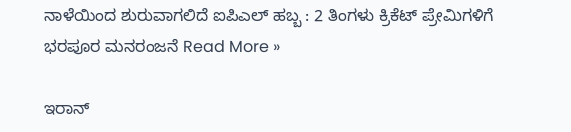ನಾಳೆಯಿಂದ ಶುರುವಾಗಲಿದೆ ಐಪಿಎಲ್‌ ಹಬ್ಬ : 2 ತಿಂಗಳು ಕ್ರಿಕೆಟ್‌ ಪ್ರೇಮಿಗಳಿಗೆ ಭರಪೂರ ಮನರಂಜನೆ Read More »

ಇರಾನ್‌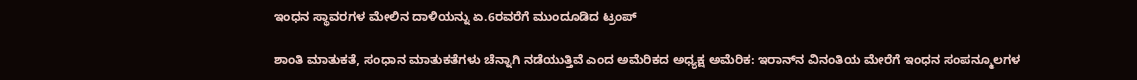ಇಂಧನ ಸ್ಥಾವರಗಳ ಮೇಲಿನ ದಾಳಿಯನ್ನು ಏ.6ರವರೆಗೆ ಮುಂದೂಡಿದ ಟ್ರಂಪ್‌

ಶಾಂತಿ ಮಾತುಕತೆ, ಸಂಧಾನ ಮಾತುಕತೆಗಳು ಚೆನ್ನಾಗಿ ನಡೆಯುತ್ತಿವೆ ಎಂದ ಅಮೆರಿಕದ ಅಧ್ಯಕ್ಷ ಅಮೆರಿಕ: ಇರಾನ್‌ನ ವಿನಂತಿಯ ಮೇರೆಗೆ ಇಂಧನ ಸಂಪನ್ಮೂಲಗಳ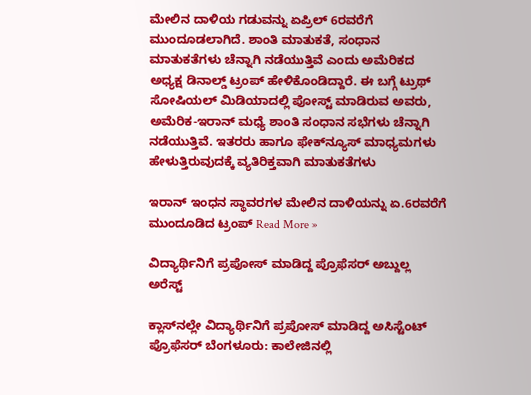ಮೇಲಿನ ದಾಳಿಯ ಗಡುವನ್ನು ಏಪ್ರಿಲ್ 6ರವರೆಗೆ ಮುಂದೂಡಲಾಗಿದೆ. ಶಾಂತಿ ಮಾತುಕತೆ, ಸಂಧಾನ ಮಾತುಕತೆಗಳು ಚೆನ್ನಾಗಿ ನಡೆಯುತ್ತಿವೆ ಎಂದು ಅಮೆರಿಕದ ಅಧ್ಯಕ್ಷ ಡಿನಾಲ್ಡ್‌ ಟ್ರಂಪ್‌ ಹೇಳಿಕೊಂಡಿದ್ದಾರೆ. ಈ ಬಗ್ಗೆ ಟ್ರುಥ್ ಸೋಷಿಯಲ್ ಮಿಡಿಯಾದಲ್ಲಿ ಪೋಸ್ಟ್ ಮಾಡಿರುವ ಅವರು, ಅಮೆರಿಕ-ಇರಾನ್ ಮಧ್ಯೆ ಶಾಂತಿ ಸಂಧಾನ ಸಭೆಗಳು ಚೆನ್ನಾಗಿ ನಡೆಯುತ್ತಿವೆ. ಇತರರು ಹಾಗೂ ಫೇಕ್‌ನ್ಯೂಸ್ ಮಾಧ್ಯಮಗಳು ಹೇಳುತ್ತಿರುವುದಕ್ಕೆ ವ್ಯತಿರಿಕ್ತವಾಗಿ ಮಾತುಕತೆಗಳು

ಇರಾನ್‌ ಇಂಧನ ಸ್ಥಾವರಗಳ ಮೇಲಿನ ದಾಳಿಯನ್ನು ಏ.6ರವರೆಗೆ ಮುಂದೂಡಿದ ಟ್ರಂಪ್‌ Read More »

ವಿದ್ಯಾರ್ಥಿನಿಗೆ ಪ್ರಪೋಸ್‌ ಮಾಡಿದ್ದ ಪ್ರೊಫೆಸರ್‌ ಅಬ್ದುಲ್ಲ ಅರೆಸ್ಟ್‌

ಕ್ಲಾಸ್‌ನಲ್ಲೇ ವಿದ್ಯಾರ್ಥಿನಿಗೆ ಪ್ರಪೋಸ್‌ ಮಾಡಿದ್ದ ಅಸಿಸ್ಟೆಂಟ್ ಪ್ರೊಫೆಸರ್‌ ಬೆಂಗಳೂರು: ಕಾಲೇಜಿನಲ್ಲಿ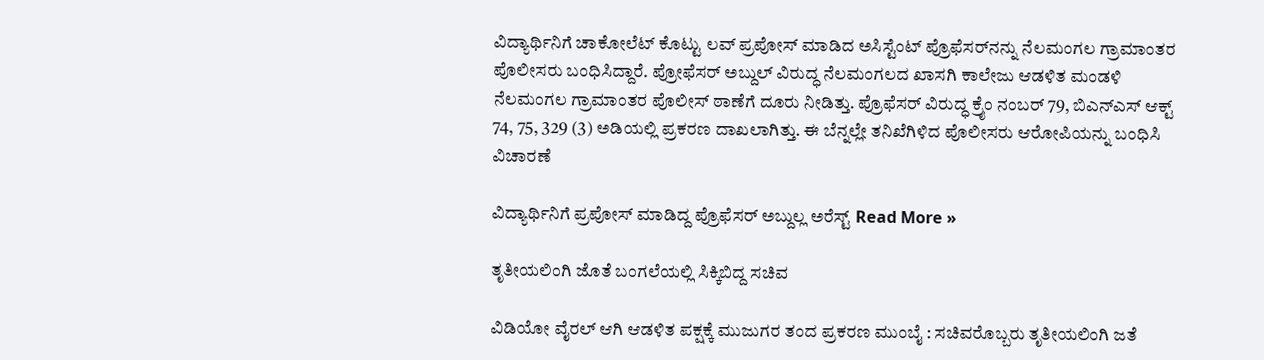ವಿದ್ಯಾರ್ಥಿನಿಗೆ ಚಾಕೋಲೆಟ್ ಕೊಟ್ಟು ಲವ್ ಪ್ರಪೋಸ್ ಮಾಡಿದ ಅಸಿಸ್ಟೆಂಟ್ ಪ್ರೊಫೆಸರ್‌ನನ್ನು ನೆಲಮಂಗಲ ಗ್ರಾಮಾಂತರ ಪೊಲೀಸರು ಬಂಧಿಸಿದ್ದಾರೆ. ಪ್ರೋಫೆಸರ್ ಅಬ್ದುಲ್ ವಿರುದ್ಧ ನೆಲಮಂಗಲದ ಖಾಸಗಿ ಕಾಲೇಜು ಆಡಳಿತ ಮಂಡಳಿ ನೆಲಮಂಗಲ ಗ್ರಾಮಾಂತರ ಪೊಲೀಸ್ ಠಾಣೆಗೆ ದೂರು ನೀಡಿತ್ತು. ಪ್ರೊಫೆಸರ್ ವಿರುದ್ಧ ಕ್ರೈಂ ನಂಬರ್ 79, ಬಿಎನ್‌ಎಸ್ ಆಕ್ಟ್ 74, 75, 329 (3) ಅಡಿಯಲ್ಲಿ ಪ್ರಕರಣ ದಾಖಲಾಗಿತ್ತು. ಈ ಬೆನ್ನಲ್ಲೇ ತನಿಖೆಗಿಳಿದ ಪೊಲೀಸರು ಆರೋಪಿಯನ್ನು ಬಂಧಿಸಿ ವಿಚಾರಣೆ

ವಿದ್ಯಾರ್ಥಿನಿಗೆ ಪ್ರಪೋಸ್‌ ಮಾಡಿದ್ದ ಪ್ರೊಫೆಸರ್‌ ಅಬ್ದುಲ್ಲ ಅರೆಸ್ಟ್‌ Read More »

ತೃತೀಯಲಿಂಗಿ ಜೊತೆ ಬಂಗಲೆಯಲ್ಲಿ ಸಿಕ್ಕಿಬಿದ್ದ ಸಚಿವ

ವಿಡಿಯೋ ವೈರಲ್‌ ಆಗಿ ಆಡಳಿತ ಪಕ್ಷಕ್ಕೆ ಮುಜುಗರ ತಂದ ಪ್ರಕರಣ ಮುಂಬೈ : ಸಚಿವರೊಬ್ಬರು ತೃತೀಯಲಿಂಗಿ ಜತೆ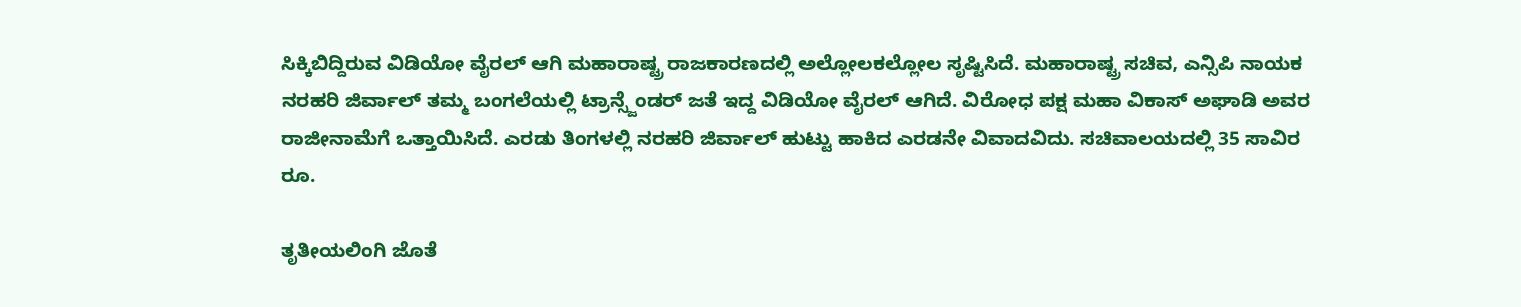ಸಿಕ್ಕಿಬಿದ್ದಿರುವ ವಿಡಿಯೋ ವೈರಲ್ ಆಗಿ ಮಹಾರಾಷ್ಟ್ರ ರಾಜಕಾರಣದಲ್ಲಿ ಅಲ್ಲೋಲಕಲ್ಲೋಲ ಸೃಷ್ಟಿಸಿದೆ. ಮಹಾರಾಷ್ಟ್ರ ಸಚಿವ, ಎನ್ಸಿಪಿ ನಾಯಕ ನರಹರಿ ಜಿರ್ವಾಲ್ ತಮ್ಮ ಬಂಗಲೆಯಲ್ಲಿ ಟ್ರಾನ್ಸ್ಜೆಂಡರ್ ಜತೆ ಇದ್ದ ವಿಡಿಯೋ ವೈರಲ್ ಆಗಿದೆ. ವಿರೋಧ ಪಕ್ಷ ಮಹಾ ವಿಕಾಸ್ ಅಘಾಡಿ ಅವರ ರಾಜೀನಾಮೆಗೆ ಒತ್ತಾಯಿಸಿದೆ. ಎರಡು ತಿಂಗಳಲ್ಲಿ ನರಹರಿ ಜಿರ್ವಾಲ್‌ ಹುಟ್ಟು ಹಾಕಿದ ಎರಡನೇ ವಿವಾದವಿದು. ಸಚಿವಾಲಯದಲ್ಲಿ 35 ಸಾವಿರ ರೂ.

ತೃತೀಯಲಿಂಗಿ ಜೊತೆ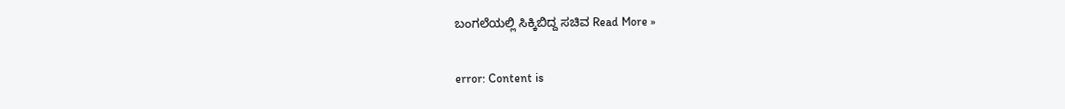ಬಂಗಲೆಯಲ್ಲಿ ಸಿಕ್ಕಿಬಿದ್ದ ಸಚಿವ Read More »

error: Content is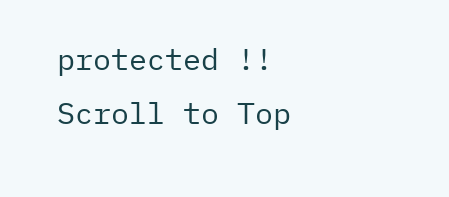protected !!
Scroll to Top